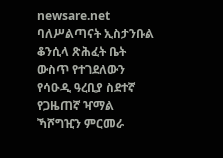newsare.net
ባለሥልጣናት ኢስታንቡል ቆንሲላ ጽሕፈት ቤት ውስጥ የተገደለውን የሳዑዲ ዓረቢያ ስደተኛ የጋዜጠኛ ዣማል ኻሾግዢን ምርመራ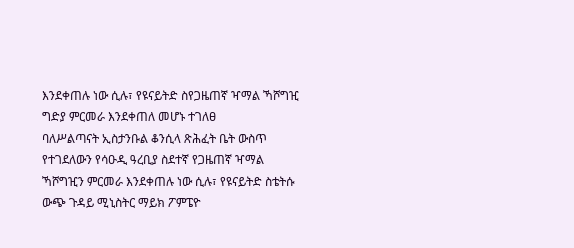እንደቀጠሉ ነው ሲሉ፣ የዩናይትድ ስየጋዜጠኛ ዣማል ኻሾግዢ ግድያ ምርመራ እንደቀጠለ መሆኑ ተገለፀ
ባለሥልጣናት ኢስታንቡል ቆንሲላ ጽሕፈት ቤት ውስጥ የተገደለውን የሳዑዲ ዓረቢያ ስደተኛ የጋዜጠኛ ዣማል ኻሾግዢን ምርመራ እንደቀጠሉ ነው ሲሉ፣ የዩናይትድ ስቴትሱ ውጭ ጉዳይ ሚኒስትር ማይክ ፖምፔዮ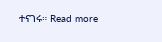ተናገሩ። Read more